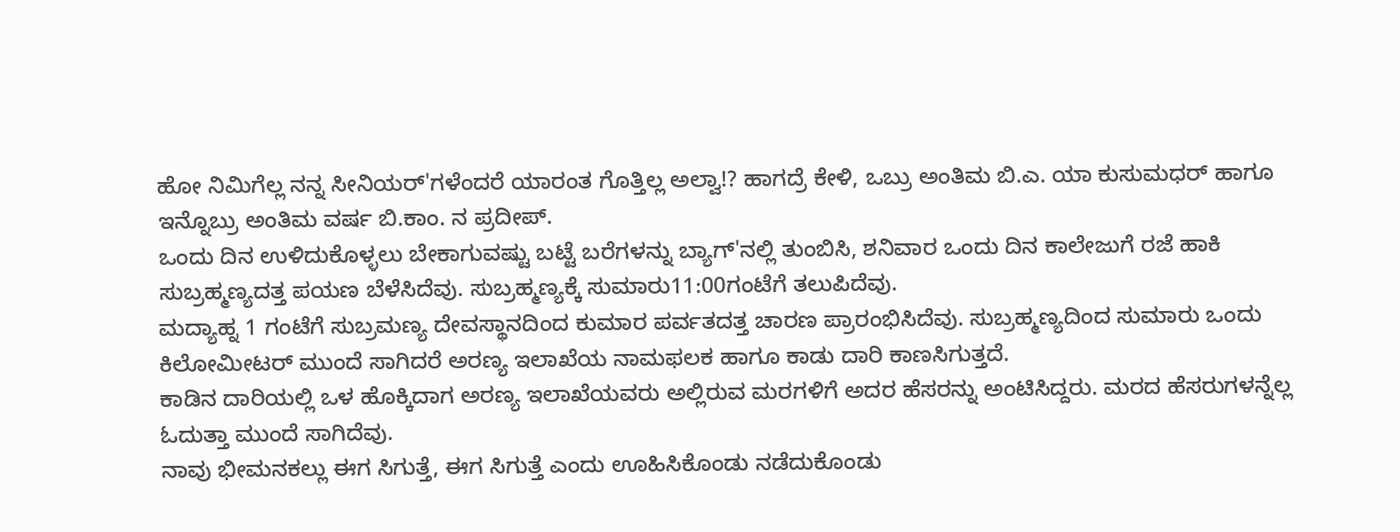ಹೋ ನಿಮಿಗೆಲ್ಲ ನನ್ನ ಸೀನಿಯರ್'ಗಳೆಂದರೆ ಯಾರಂತ ಗೊತ್ತಿಲ್ಲ ಅಲ್ವಾ!? ಹಾಗದ್ರೆ ಕೇಳಿ, ಒಬ್ರು ಅಂತಿಮ ಬಿ.ಎ. ಯಾ ಕುಸುಮಧರ್ ಹಾಗೂ ಇನ್ನೊಬ್ರು ಅಂತಿಮ ವರ್ಷ ಬಿ.ಕಾಂ. ನ ಪ್ರದೀಪ್.
ಒಂದು ದಿನ ಉಳಿದುಕೊಳ್ಳಲು ಬೇಕಾಗುವಷ್ಟು ಬಟ್ಟೆ ಬರೆಗಳನ್ನು ಬ್ಯಾಗ್'ನಲ್ಲಿ ತುಂಬಿಸಿ, ಶನಿವಾರ ಒಂದು ದಿನ ಕಾಲೇಜುಗೆ ರಜೆ ಹಾಕಿ ಸುಬ್ರಹ್ಮಣ್ಯದತ್ತ ಪಯಣ ಬೆಳೆಸಿದೆವು. ಸುಬ್ರಹ್ಮಣ್ಯಕ್ಕೆ ಸುಮಾರು11:00ಗಂಟೆಗೆ ತಲುಪಿದೆವು.
ಮದ್ಯಾಹ್ನ 1 ಗಂಟೆಗೆ ಸುಬ್ರಮಣ್ಯ ದೇವಸ್ಥಾನದಿಂದ ಕುಮಾರ ಪರ್ವತದತ್ತ ಚಾರಣ ಪ್ರಾರಂಭಿಸಿದೆವು. ಸುಬ್ರಹ್ಮಣ್ಯದಿಂದ ಸುಮಾರು ಒಂದು ಕಿಲೋಮೀಟರ್ ಮುಂದೆ ಸಾಗಿದರೆ ಅರಣ್ಯ ಇಲಾಖೆಯ ನಾಮಫಲಕ ಹಾಗೂ ಕಾಡು ದಾರಿ ಕಾಣಸಿಗುತ್ತದೆ.
ಕಾಡಿನ ದಾರಿಯಲ್ಲಿ ಒಳ ಹೊಕ್ಕಿದಾಗ ಅರಣ್ಯ ಇಲಾಖೆಯವರು ಅಲ್ಲಿರುವ ಮರಗಳಿಗೆ ಅದರ ಹೆಸರನ್ನು ಅಂಟಿಸಿದ್ದರು. ಮರದ ಹೆಸರುಗಳನ್ನೆಲ್ಲ ಓದುತ್ತಾ ಮುಂದೆ ಸಾಗಿದೆವು.
ನಾವು ಭೀಮನಕಲ್ಲು ಈಗ ಸಿಗುತ್ತೆ, ಈಗ ಸಿಗುತ್ತೆ ಎಂದು ಊಹಿಸಿಕೊಂಡು ನಡೆದುಕೊಂಡು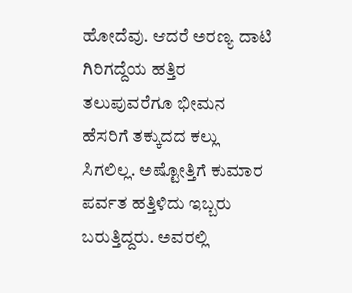ಹೋದೆವು. ಆದರೆ ಅರಣ್ಯ ದಾಟಿ ಗಿರಿಗದ್ದೆಯ ಹತ್ತಿರ ತಲುಪುವರೆಗೂ ಭೀಮನ ಹೆಸರಿಗೆ ತಕ್ಕುದದ ಕಲ್ಲು ಸಿಗಲಿಲ್ಲ. ಅಷ್ಟೋತ್ತಿಗೆ ಕುಮಾರ ಪರ್ವತ ಹತ್ತಿಳಿದು ಇಬ್ಬರು ಬರುತ್ತಿದ್ದರು. ಅವರಲ್ಲಿ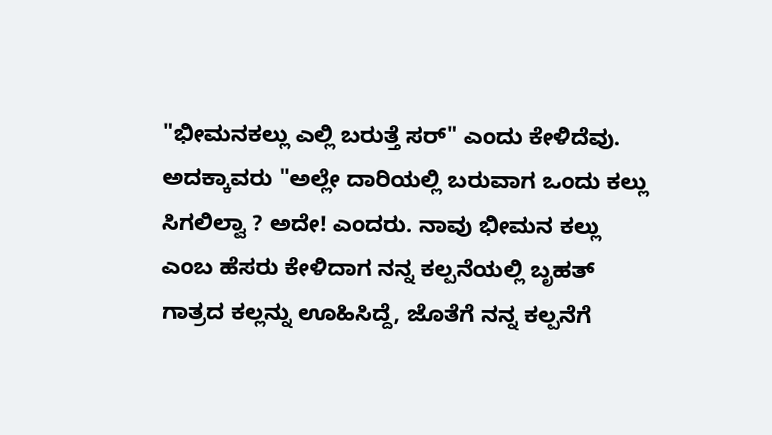"ಭೀಮನಕಲ್ಲು ಎಲ್ಲಿ ಬರುತ್ತೆ ಸರ್" ಎಂದು ಕೇಳಿದೆವು. ಅದಕ್ಕಾವರು "ಅಲ್ಲೇ ದಾರಿಯಲ್ಲಿ ಬರುವಾಗ ಒಂದು ಕಲ್ಲು ಸಿಗಲಿಲ್ವಾ ? ಅದೇ! ಎಂದರು. ನಾವು ಭೀಮನ ಕಲ್ಲು ಎಂಬ ಹೆಸರು ಕೇಳಿದಾಗ ನನ್ನ ಕಲ್ಪನೆಯಲ್ಲಿ ಬೃಹತ್ ಗಾತ್ರದ ಕಲ್ಲನ್ನು ಊಹಿಸಿದ್ದೆ, ಜೊತೆಗೆ ನನ್ನ ಕಲ್ಪನೆಗೆ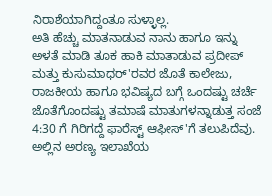ನಿರಾಶೆಯಾಗಿದ್ದಂತೂ ಸುಳ್ಳಾಲ್ಲ.
ಅತಿ ಹೆಚ್ಚು ಮಾತನಾಡುವ ನಾನು ಹಾಗೂ ಇನ್ನು ಅಳತೆ ಮಾಡಿ ತೂಕ ಹಾಕಿ ಮಾತಾಡುವ ಪ್ರದೀಪ್ ಮತ್ತು ಕುಸುಮಾಧರ್'ರವರ ಜೊತೆ ಕಾಲೇಜು, ರಾಜಕೀಯ ಹಾಗೂ ಭವಿಷ್ಯದ ಬಗ್ಗೆ ಒಂದಷ್ಟು ಚರ್ಚೆ ಜೊತೆಗೊಂದಷ್ಟು ತಮಾಷೆ ಮಾತುಗಳನ್ನಾಡುತ್ತ ಸಂಜೆ 4:30 ಗೆ ಗಿರಿಗದ್ದೆ ಫಾರೆಸ್ಟ್ ಆಫೀಸ್'ಗೆ ತಲುಪಿದೆವು. ಅಲ್ಲಿನ ಅರಣ್ಯ ಇಲಾಖೆಯ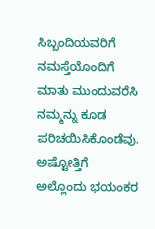ಸಿಬ್ಬಂದಿಯವರಿಗೆ ನಮಸ್ತೆಯೊಂದಿಗೆ ಮಾತು ಮುಂದುವರೆಸಿ ನಮ್ಮನ್ನು ಕೂಡ ಪರಿಚಯಿಸಿಕೊಂಡೆವು.
ಅಷ್ಟೋತ್ತಿಗೆ ಅಲ್ಲೊಂದು ಭಯಂಕರ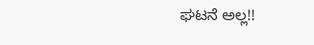ಘಟನೆ ಅಲ್ಲ!!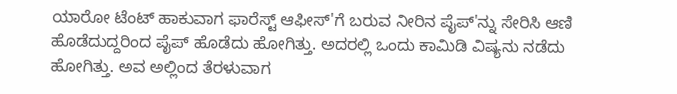ಯಾರೋ ಟೆಂಟ್ ಹಾಕುವಾಗ ಫಾರೆಸ್ಟ್ ಆಫೀಸ್'ಗೆ ಬರುವ ನೀರಿನ ಪೈಪ್'ನ್ನು ಸೇರಿಸಿ ಆಣಿ ಹೊಡೆದುದ್ದರಿಂದ ಪೈಪ್ ಹೊಡೆದು ಹೋಗಿತ್ತು. ಅದರಲ್ಲಿ ಒಂದು ಕಾಮಿಡಿ ವಿಷ್ಯನು ನಡೆದು ಹೋಗಿತ್ತು. ಅವ ಅಲ್ಲಿಂದ ತೆರಳುವಾಗ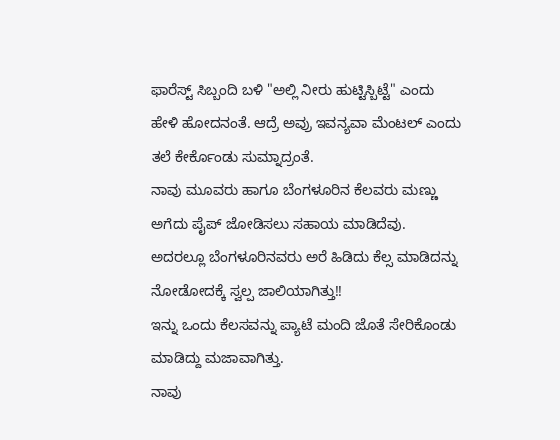ಫಾರೆಸ್ಟ್ ಸಿಬ್ಬಂದಿ ಬಳಿ "ಅಲ್ಲಿ ನೀರು ಹುಟ್ಟಿಸ್ಬಿಟ್ಟೆ" ಎಂದು ಹೇಳಿ ಹೋದನಂತೆ. ಆದ್ರೆ ಅವ್ರು ಇವನ್ಯವಾ ಮೆಂಟಲ್ ಎಂದು ತಲೆ ಕೇರ್ಕೊಂಡು ಸುಮ್ನಾದ್ರಂತೆ.
ನಾವು ಮೂವರು ಹಾಗೂ ಬೆಂಗಳೂರಿನ ಕೆಲವರು ಮಣ್ಣು ಅಗೆದು ಪೈಪ್ ಜೋಡಿಸಲು ಸಹಾಯ ಮಾಡಿದೆವು. ಅದರಲ್ಲೂ ಬೆಂಗಳೂರಿನವರು ಅರೆ ಹಿಡಿದು ಕೆಲ್ಸ ಮಾಡಿದನ್ನು ನೋಡೋದಕ್ಕೆ ಸ್ವಲ್ಪ ಜಾಲಿಯಾಗಿತ್ತು!!
ಇನ್ನು ಒಂದು ಕೆಲಸವನ್ನು ಪ್ಯಾಟೆ ಮಂದಿ ಜೊತೆ ಸೇರಿಕೊಂಡು ಮಾಡಿದ್ದು ಮಜಾವಾಗಿತ್ತು.
ನಾವು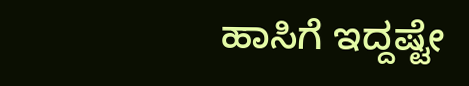ಹಾಸಿಗೆ ಇದ್ದಷ್ಟೇ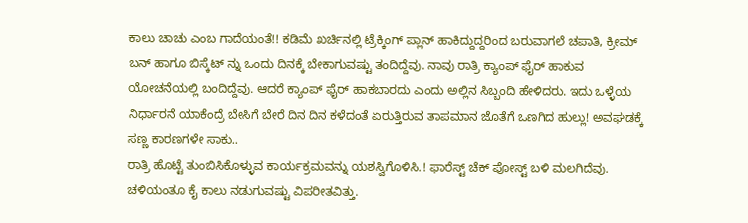ಕಾಲು ಚಾಚು ಎಂಬ ಗಾದೆಯಂತೆ!! ಕಡಿಮೆ ಖರ್ಚಿನಲ್ಲಿ ಟ್ರೆಕ್ಕಿಂಗ್ ಪ್ಲಾನ್ ಹಾಕಿದ್ದುದ್ದರಿಂದ ಬರುವಾಗಲೆ ಚಪಾತಿ, ಕ್ರೀಮ್ ಬನ್ ಹಾಗೂ ಬಿಸ್ಕೆಟ್ ನ್ನು ಒಂದು ದಿನಕ್ಕೆ ಬೇಕಾಗುವಷ್ಟು ತಂದಿದ್ದೆವು. ನಾವು ರಾತ್ರಿ ಕ್ಯಾಂಪ್ ಫೈರ್ ಹಾಕುವ ಯೋಚನೆಯಲ್ಲಿ ಬಂದಿದ್ದೆವು. ಆದರೆ ಕ್ಯಾಂಪ್ ಫೈರ್ ಹಾಕಬಾರದು ಎಂದು ಅಲ್ಲಿನ ಸಿಬ್ಬಂದಿ ಹೇಳಿದರು. ಇದು ಒಳ್ಳೆಯ ನಿರ್ಧಾರನೆ ಯಾಕೆಂದ್ರೆ ಬೇಸಿಗೆ ಬೇರೆ ದಿನ ದಿನ ಕಳೆದಂತೆ ಏರುತ್ತಿರುವ ತಾಪಮಾನ ಜೊತೆಗೆ ಒಣಗಿದ ಹುಲ್ಲು! ಅವಘಡಕ್ಕೆ ಸಣ್ಣ ಕಾರಣಗಳೇ ಸಾಕು..
ರಾತ್ರಿ ಹೊಟ್ಟೆ ತುಂಬಿಸಿಕೊಳ್ಳುವ ಕಾರ್ಯಕ್ರಮವನ್ನು ಯಶಸ್ವಿಗೊಳಿಸಿ.! ಫಾರೆಸ್ಟ್ ಚೆಕ್ ಪೋಸ್ಟ್ ಬಳಿ ಮಲಗಿದೆವು.
ಚಳಿಯಂತೂ ಕೈ ಕಾಲು ನಡುಗುವಷ್ಟು ವಿಪರೀತವಿತ್ತು.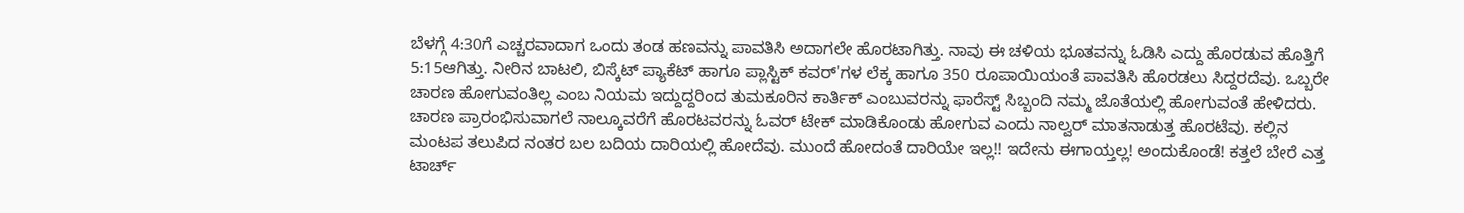ಬೆಳಗ್ಗೆ 4:30ಗೆ ಎಚ್ಚರವಾದಾಗ ಒಂದು ತಂಡ ಹಣವನ್ನು ಪಾವತಿಸಿ ಅದಾಗಲೇ ಹೊರಟಾಗಿತ್ತು. ನಾವು ಈ ಚಳಿಯ ಭೂತವನ್ನು ಓಡಿಸಿ ಎದ್ದು ಹೊರಡುವ ಹೊತ್ತಿಗೆ 5:15ಆಗಿತ್ತು. ನೀರಿನ ಬಾಟಲಿ, ಬಿಸ್ಕೆಟ್ ಪ್ಯಾಕೆಟ್ ಹಾಗೂ ಪ್ಲಾಸ್ಟಿಕ್ ಕವರ್'ಗಳ ಲೆಕ್ಕ ಹಾಗೂ 350 ರೂಪಾಯಿಯಂತೆ ಪಾವತಿಸಿ ಹೊರಡಲು ಸಿದ್ದರದೆವು. ಒಬ್ಬರೇ ಚಾರಣ ಹೋಗುವಂತಿಲ್ಲ ಎಂಬ ನಿಯಮ ಇದ್ದುದ್ದರಿಂದ ತುಮಕೂರಿನ ಕಾರ್ತಿಕ್ ಎಂಬುವರನ್ನು ಫಾರೆಸ್ಟ್ ಸಿಬ್ಬಂದಿ ನಮ್ಮ ಜೊತೆಯಲ್ಲಿ ಹೋಗುವಂತೆ ಹೇಳಿದರು. ಚಾರಣ ಪ್ರಾರಂಭಿಸುವಾಗಲೆ ನಾಲ್ಕೂವರೆಗೆ ಹೊರಟವರನ್ನು ಓವರ್ ಟೇಕ್ ಮಾಡಿಕೊಂಡು ಹೋಗುವ ಎಂದು ನಾಲ್ವರ್ ಮಾತನಾಡುತ್ತ ಹೊರಟೆವು. ಕಲ್ಲಿನ ಮಂಟಪ ತಲುಪಿದ ನಂತರ ಬಲ ಬದಿಯ ದಾರಿಯಲ್ಲಿ ಹೋದೆವು. ಮುಂದೆ ಹೋದಂತೆ ದಾರಿಯೇ ಇಲ್ಲ!! ಇದೇನು ಈಗಾಯ್ತಲ್ಲ! ಅಂದುಕೊಂಡೆ! ಕತ್ತಲೆ ಬೇರೆ ಎತ್ತ ಟಾರ್ಚ್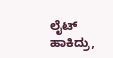ಲೈಟ್ ಹಾಕಿದ್ರು,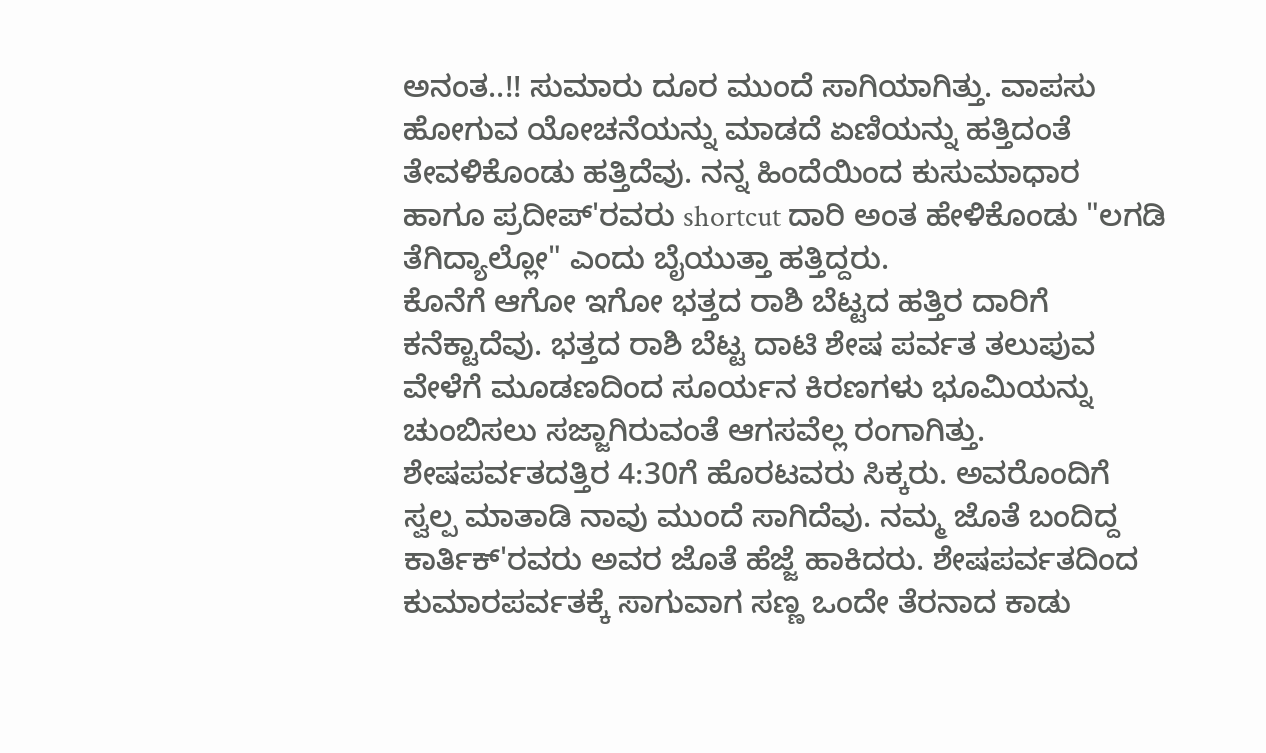ಅನಂತ..!! ಸುಮಾರು ದೂರ ಮುಂದೆ ಸಾಗಿಯಾಗಿತ್ತು. ವಾಪಸು ಹೋಗುವ ಯೋಚನೆಯನ್ನು ಮಾಡದೆ ಏಣಿಯನ್ನು ಹತ್ತಿದಂತೆ ತೇವಳಿಕೊಂಡು ಹತ್ತಿದೆವು. ನನ್ನ ಹಿಂದೆಯಿಂದ ಕುಸುಮಾಧಾರ ಹಾಗೂ ಪ್ರದೀಪ್'ರವರು shortcut ದಾರಿ ಅಂತ ಹೇಳಿಕೊಂಡು "ಲಗಡಿ ತೆಗಿದ್ಯಾಲ್ಲೋ" ಎಂದು ಬೈಯುತ್ತಾ ಹತ್ತಿದ್ದರು.
ಕೊನೆಗೆ ಆಗೋ ಇಗೋ ಭತ್ತದ ರಾಶಿ ಬೆಟ್ಟದ ಹತ್ತಿರ ದಾರಿಗೆ ಕನೆಕ್ಟಾದೆವು. ಭತ್ತದ ರಾಶಿ ಬೆಟ್ಟ ದಾಟಿ ಶೇಷ ಪರ್ವತ ತಲುಪುವ ವೇಳೆಗೆ ಮೂಡಣದಿಂದ ಸೂರ್ಯನ ಕಿರಣಗಳು ಭೂಮಿಯನ್ನು ಚುಂಬಿಸಲು ಸಜ್ಜಾಗಿರುವಂತೆ ಆಗಸವೆಲ್ಲ ರಂಗಾಗಿತ್ತು. ಶೇಷಪರ್ವತದತ್ತಿರ 4:30ಗೆ ಹೊರಟವರು ಸಿಕ್ಕರು. ಅವರೊಂದಿಗೆ ಸ್ವಲ್ಪ ಮಾತಾಡಿ ನಾವು ಮುಂದೆ ಸಾಗಿದೆವು. ನಮ್ಮ ಜೊತೆ ಬಂದಿದ್ದ ಕಾರ್ತಿಕ್'ರವರು ಅವರ ಜೊತೆ ಹೆಜ್ಜೆ ಹಾಕಿದರು. ಶೇಷಪರ್ವತದಿಂದ ಕುಮಾರಪರ್ವತಕ್ಕೆ ಸಾಗುವಾಗ ಸಣ್ಣ ಒಂದೇ ತೆರನಾದ ಕಾಡು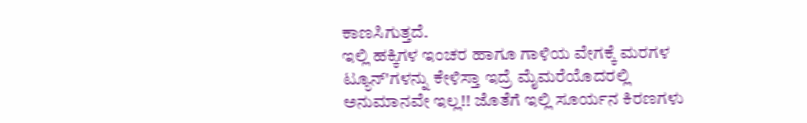ಕಾಣಸಿಗುತ್ತದೆ.
ಇಲ್ಲಿ ಹಕ್ಕಿಗಳ ಇಂಚರ ಹಾಗೂ ಗಾಳಿಯ ವೇಗಕ್ಕೆ ಮರಗಳ ಟ್ಯೂನ್'ಗಳನ್ನು ಕೇಳಿಸ್ತಾ ಇದ್ರೆ ಮೈಮರೆಯೊದರಲ್ಲಿ ಅನುಮಾನವೇ ಇಲ್ಲ!! ಜೊತೆಗೆ ಇಲ್ಲಿ ಸೂರ್ಯನ ಕಿರಣಗಳು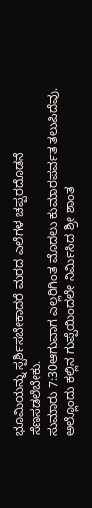ಭೂಮಿಯನ್ನು ಸ್ಪರ್ಶಿಸಬೇಕಾದರೆ ಮರದ ಎಲೆಗಳ ಚಪ್ಪರದೊಡನೆ ಸೆಣಸಡಲೆಬೇಕು.
ಸುಮಾರು 7:30ಆಗುವಾಗ ಎಲ್ಲರಿಗಿಂತ ಮೊದಲು ಕುಮಾರಪರ್ವತ ತಲುಪಿದೆವು. ಅಲ್ಲೊಂದು ಕಲ್ಲಿನ ಗುಪ್ಪೆಯಿಂದಲೇ ನಿರ್ಮಿಸಿದ ಶ್ರೀ ಶಾಂತ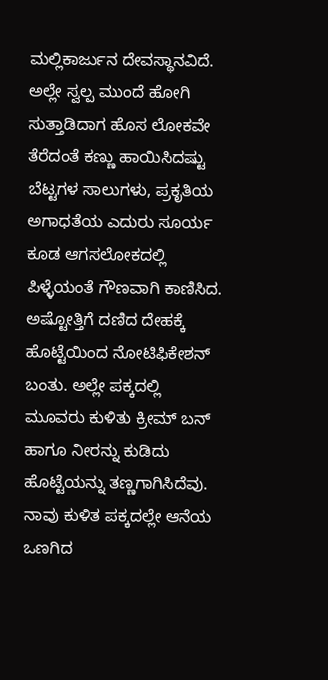ಮಲ್ಲಿಕಾರ್ಜುನ ದೇವಸ್ಥಾನವಿದೆ.
ಅಲ್ಲೇ ಸ್ವಲ್ಪ ಮುಂದೆ ಹೋಗಿ ಸುತ್ತಾಡಿದಾಗ ಹೊಸ ಲೋಕವೇ ತೆರೆದಂತೆ ಕಣ್ಣು ಹಾಯಿಸಿದಷ್ಟು ಬೆಟ್ಟಗಳ ಸಾಲುಗಳು, ಪ್ರಕೃತಿಯ ಅಗಾಧತೆಯ ಎದುರು ಸೂರ್ಯ ಕೂಡ ಆಗಸಲೋಕದಲ್ಲಿ ಪಿಳ್ಳೆಯಂತೆ ಗೌಣವಾಗಿ ಕಾಣಿಸಿದ.
ಅಷ್ಟೋತ್ತಿಗೆ ದಣಿದ ದೇಹಕ್ಕೆ ಹೊಟ್ಟೆಯಿಂದ ನೋಟಿಫಿಕೇಶನ್ ಬಂತು. ಅಲ್ಲೇ ಪಕ್ಕದಲ್ಲಿ ಮೂವರು ಕುಳಿತು ಕ್ರೀಮ್ ಬನ್ ಹಾಗೂ ನೀರನ್ನು ಕುಡಿದು ಹೊಟ್ಟೆಯನ್ನು ತಣ್ಣಗಾಗಿಸಿದೆವು.
ನಾವು ಕುಳಿತ ಪಕ್ಕದಲ್ಲೇ ಆನೆಯ ಒಣಗಿದ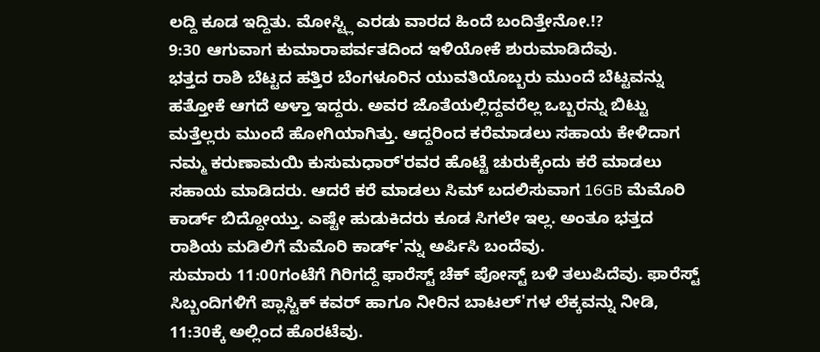ಲದ್ದಿ ಕೂಡ ಇದ್ದಿತು. ಮೋಸ್ಟ್ಲಿ ಎರಡು ವಾರದ ಹಿಂದೆ ಬಂದಿತ್ತೇನೋ.!?
9:30 ಆಗುವಾಗ ಕುಮಾರಾಪರ್ವತದಿಂದ ಇಳಿಯೋಕೆ ಶುರುಮಾಡಿದೆವು.
ಭತ್ತದ ರಾಶಿ ಬೆಟ್ಟದ ಹತ್ತಿರ ಬೆಂಗಳೂರಿನ ಯುವತಿಯೊಬ್ಬರು ಮುಂದೆ ಬೆಟ್ಟವನ್ನು ಹತ್ತೋಕೆ ಆಗದೆ ಅಳ್ತಾ ಇದ್ದರು. ಅವರ ಜೊತೆಯಲ್ಲಿದ್ದವರೆಲ್ಲ ಒಬ್ಬರನ್ನು ಬಿಟ್ಟು ಮತ್ತೆಲ್ಲರು ಮುಂದೆ ಹೋಗಿಯಾಗಿತ್ತು. ಆದ್ದರಿಂದ ಕರೆಮಾಡಲು ಸಹಾಯ ಕೇಳಿದಾಗ ನಮ್ಮ ಕರುಣಾಮಯಿ ಕುಸುಮಧಾರ್'ರವರ ಹೊಟ್ಟೆ ಚುರುಕ್ಕೆಂದು ಕರೆ ಮಾಡಲು ಸಹಾಯ ಮಾಡಿದರು. ಆದರೆ ಕರೆ ಮಾಡಲು ಸಿಮ್ ಬದಲಿಸುವಾಗ 16GB ಮೆಮೊರಿ ಕಾರ್ಡ್ ಬಿದ್ದೋಯ್ತು. ಎಷ್ಟೇ ಹುಡುಕಿದರು ಕೂಡ ಸಿಗಲೇ ಇಲ್ಲ. ಅಂತೂ ಭತ್ತದ ರಾಶಿಯ ಮಡಿಲಿಗೆ ಮೆಮೊರಿ ಕಾರ್ಡ್'ನ್ನು ಅರ್ಪಿಸಿ ಬಂದೆವು.
ಸುಮಾರು 11:00ಗಂಟೆಗೆ ಗಿರಿಗದ್ದೆ ಫಾರೆಸ್ಟ್ ಚೆಕ್ ಪೋಸ್ಟ್ ಬಳಿ ತಲುಪಿದೆವು. ಫಾರೆಸ್ಟ್ ಸಿಬ್ಬಂದಿಗಳಿಗೆ ಪ್ಲಾಸ್ಟಿಕ್ ಕವರ್ ಹಾಗೂ ನೀರಿನ ಬಾಟಲ್'ಗಳ ಲೆಕ್ಕವನ್ನು ನೀಡಿ, 11:30ಕ್ಕೆ ಅಲ್ಲಿಂದ ಹೊರಟೆವು.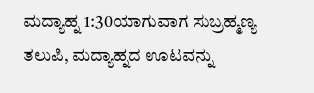ಮದ್ಯಾಹ್ನ 1:30ಯಾಗುವಾಗ ಸುಬ್ರಹ್ಮಣ್ಯ ತಲುಪಿ, ಮದ್ಯಾಹ್ನದ ಊಟವನ್ನು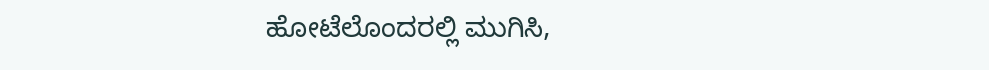ಹೋಟೆಲೊಂದರಲ್ಲಿ ಮುಗಿಸಿ,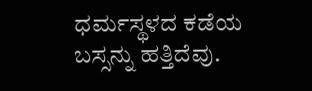ಧರ್ಮಸ್ಥಳದ ಕಡೆಯ ಬಸ್ಸನ್ನು ಹತ್ತಿದೆವು.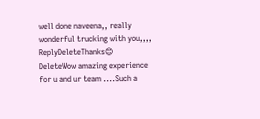well done naveena,, really wonderful trucking with you,,,,
ReplyDeleteThanks😊
DeleteWow amazing experience for u and ur team ....Such a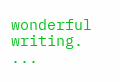wonderful writing. ...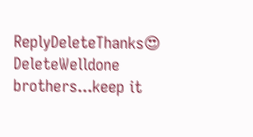ReplyDeleteThanks😍
DeleteWelldone brothers...keep it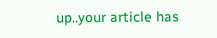up..your article has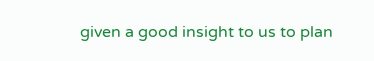given a good insight to us to plan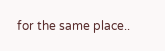for the same place..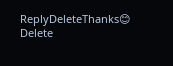ReplyDeleteThanks😊
Delete